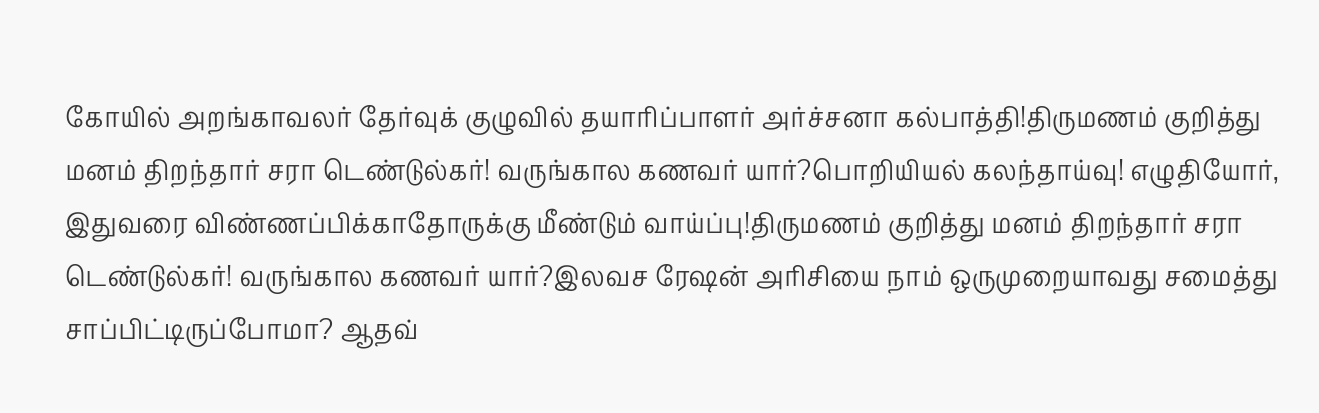கோயில் அறங்காவலர் தேர்வுக் குழுவில் தயாரிப்பாளர் அர்ச்சனா கல்பாத்தி!திருமணம் குறித்து மனம் திறந்தார் சரா டெண்டுல்கர்! வருங்கால கணவர் யார்?பொறியியல் கலந்தாய்வு! எழுதியோர், இதுவரை விண்ணப்பிக்காதோருக்கு மீண்டும் வாய்ப்பு!திருமணம் குறித்து மனம் திறந்தார் சரா டெண்டுல்கர்! வருங்கால கணவர் யார்?இலவச ரேஷன் அரிசியை நாம் ஒருமுறையாவது சமைத்து சாப்பிட்டிருப்போமா? ஆதவ்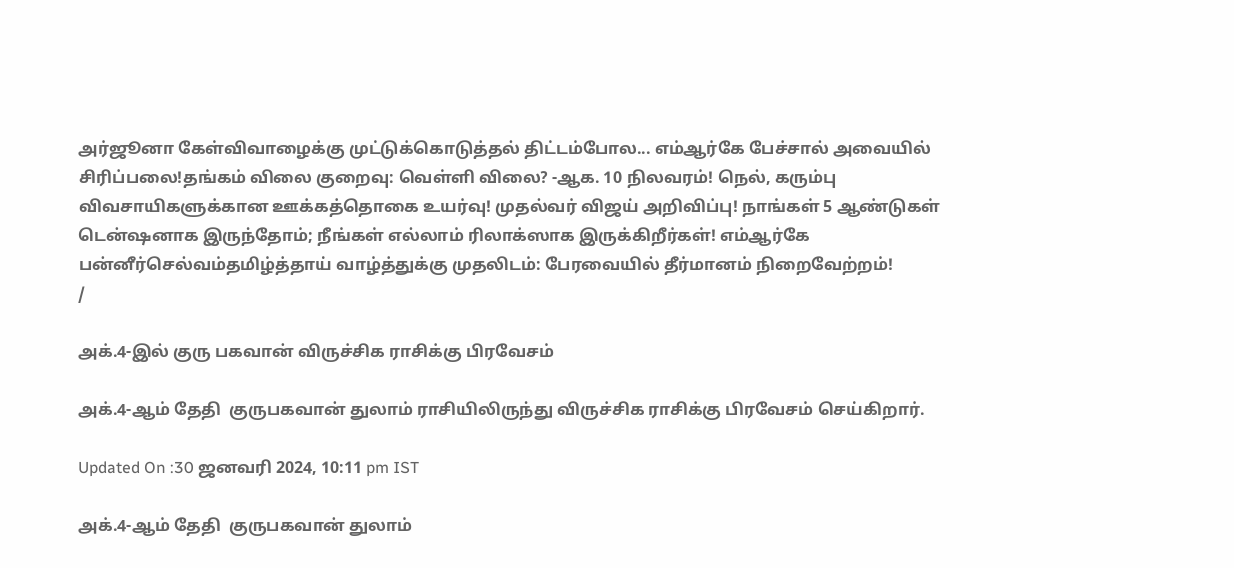அர்ஜூனா கேள்விவாழைக்கு முட்டுக்கொடுத்தல் திட்டம்போல... எம்ஆர்கே பேச்சால் அவையில் சிரிப்பலை!தங்கம் விலை குறைவு: வெள்ளி விலை? -ஆக. 10 நிலவரம்! நெல், கரும்பு விவசாயிகளுக்கான ஊக்கத்தொகை உயர்வு! முதல்வர் விஜய் அறிவிப்பு! நாங்கள் 5 ஆண்டுகள் டென்ஷனாக இருந்தோம்; நீங்கள் எல்லாம் ரிலாக்ஸாக இருக்கிறீர்கள்! எம்ஆர்கே பன்னீர்செல்வம்தமிழ்த்தாய் வாழ்த்துக்கு முதலிடம்: பேரவையில் தீர்மானம் நிறைவேற்றம்!
/

அக்.4-இல் குரு பகவான் விருச்சிக ராசிக்கு பிரவேசம்

அக்.4-ஆம் தேதி  குருபகவான் துலாம் ராசியிலிருந்து விருச்சிக ராசிக்கு பிரவேசம் செய்கிறார்.

Updated On :30 ஜனவரி 2024, 10:11 pm IST

அக்.4-ஆம் தேதி  குருபகவான் துலாம்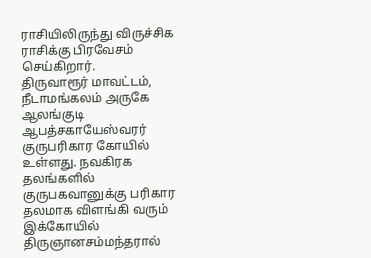ராசியிலிருந்து விருச்சிக ராசிக்கு பிரவேசம் செய்கிறார்.
திருவாரூர் மாவட்டம், நீடாமங்கலம் அருகே ஆலங்குடி ஆபத்சகாயேஸ்வரர் குருபரிகார கோயில் உள்ளது. நவகிரக தலங்களில் குருபகவானுக்கு பரிகார தலமாக விளங்கி வரும் இக்கோயில் திருஞானசம்மந்தரால்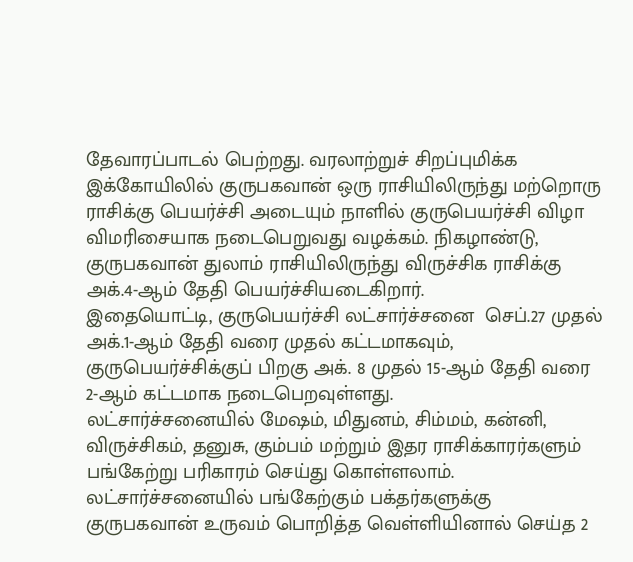தேவாரப்பாடல் பெற்றது. வரலாற்றுச் சிறப்புமிக்க இக்கோயிலில் குருபகவான் ஒரு ராசியிலிருந்து மற்றொரு ராசிக்கு பெயர்ச்சி அடையும் நாளில் குருபெயர்ச்சி விழா விமரிசையாக நடைபெறுவது வழக்கம். நிகழாண்டு, குருபகவான் துலாம் ராசியிலிருந்து விருச்சிக ராசிக்கு அக்.4-ஆம் தேதி பெயர்ச்சியடைகிறார்.
இதையொட்டி, குருபெயர்ச்சி லட்சார்ச்சனை  செப்.27 முதல் அக்.1-ஆம் தேதி வரை முதல் கட்டமாகவும், குருபெயர்ச்சிக்குப் பிறகு அக். 8 முதல் 15-ஆம் தேதி வரை 2-ஆம் கட்டமாக நடைபெறவுள்ளது.
லட்சார்ச்சனையில் மேஷம், மிதுனம், சிம்மம், கன்னி, விருச்சிகம், தனுசு, கும்பம் மற்றும் இதர ராசிக்காரர்களும் பங்கேற்று பரிகாரம் செய்து கொள்ளலாம். லட்சார்ச்சனையில் பங்கேற்கும் பக்தர்களுக்கு குருபகவான் உருவம் பொறித்த வெள்ளியினால் செய்த 2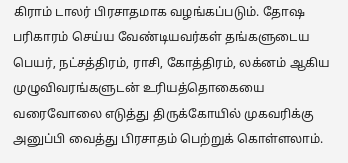கிராம் டாலர் பிரசாதமாக வழங்கப்படும். தோஷ பரிகாரம் செய்ய வேண்டியவர்கள் தங்களுடைய பெயர், நட்சத்திரம், ராசி, கோத்திரம், லக்னம் ஆகிய முழுவிவரங்களுடன் உரியத்தொகையை வரைவோலை எடுத்து திருக்கோயில் முகவரிக்கு அனுப்பி வைத்து பிரசாதம் பெற்றுக் கொள்ளலாம்.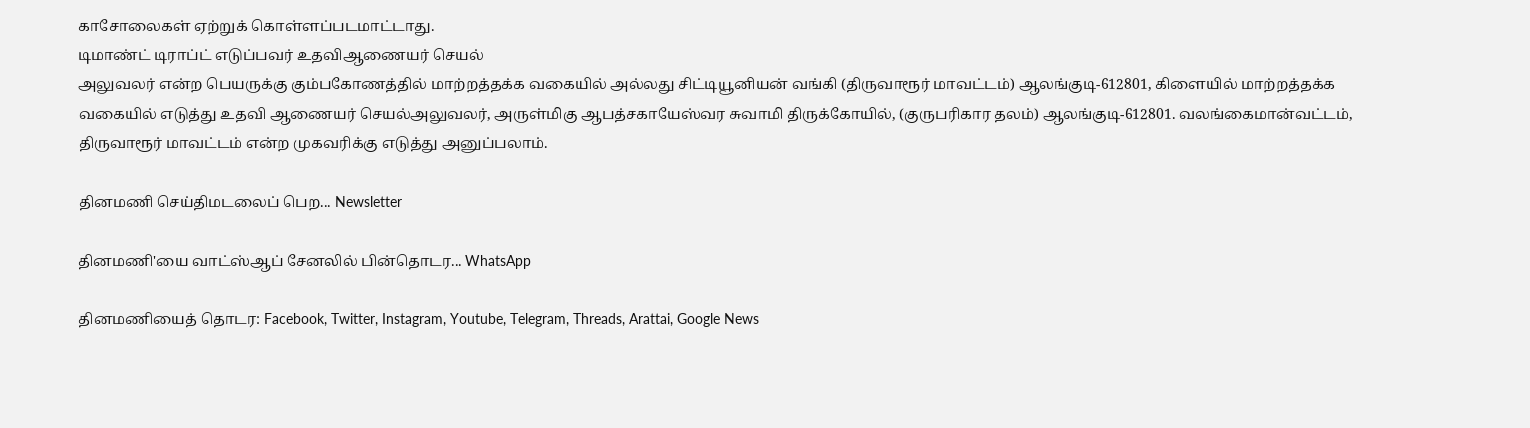காசோலைகள் ஏற்றுக் கொள்ளப்படமாட்டாது.
டிமாண்ட் டிராப்ட் எடுப்பவர் உதவிஆணையர் செயல்
அலுவலர் என்ற பெயருக்கு கும்பகோணத்தில் மாற்றத்தக்க வகையில் அல்லது சிட்டியூனியன் வங்கி (திருவாரூர் மாவட்டம்) ஆலங்குடி-612801, கிளையில் மாற்றத்தக்க வகையில் எடுத்து உதவி ஆணையர் செயல்அலுவலர், அருள்மிகு ஆபத்சகாயேஸ்வர சுவாமி திருக்கோயில், (குருபரிகார தலம்) ஆலங்குடி-612801. வலங்கைமான்வட்டம், திருவாரூர் மாவட்டம் என்ற முகவரிக்கு எடுத்து அனுப்பலாம்.

தினமணி செய்திமடலைப் பெற... Newsletter

தினமணி'யை வாட்ஸ்ஆப் சேனலில் பின்தொடர... WhatsApp

தினமணியைத் தொடர: Facebook, Twitter, Instagram, Youtube, Telegram, Threads, Arattai, Google News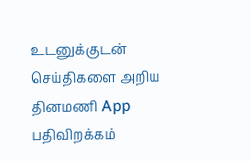உடனுக்குடன் செய்திகளை அறிய தினமணி App பதிவிறக்கம்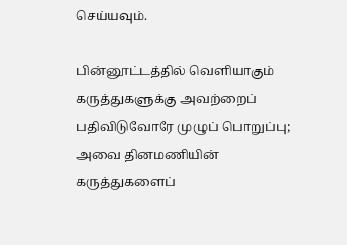செய்யவும்.

பின்னூட்டத்தில் வெளியாகும் கருத்துகளுக்கு அவற்றைப் பதிவிடுவோரே முழுப் பொறுப்பு; அவை தினமணியின் கருத்துகளைப்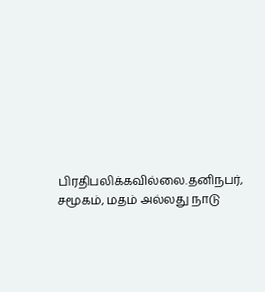பிரதிபலிக்கவில்லை.தனிநபர், சமூகம், மதம் அல்லது நாடு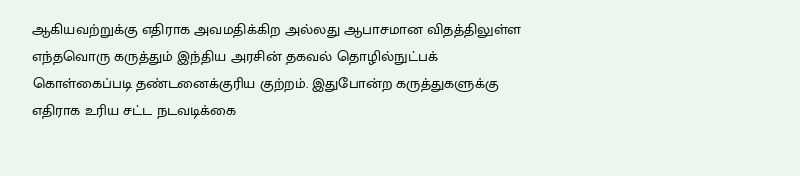ஆகியவற்றுக்கு எதிராக அவமதிக்கிற அல்லது ஆபாசமான விதத்திலுள்ள எந்தவொரு கருத்தும் இந்திய அரசின் தகவல் தொழில்நுட்பக் கொள்கைப்படி தண்டனைக்குரிய குற்றம். இதுபோன்ற கருத்துகளுக்கு எதிராக உரிய சட்ட நடவடிக்கை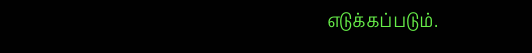எடுக்கப்படும்.